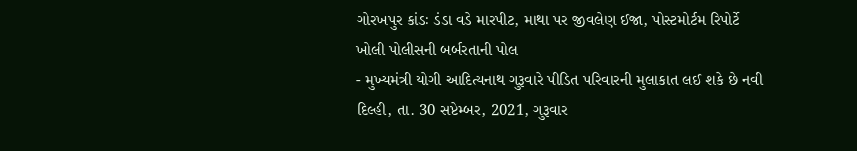ગોરખપુર કાંડઃ ડંડા વડે મારપીટ, માથા પર જીવલેણ ઈજા, પોસ્ટમોર્ટમ રિપોર્ટે ખોલી પોલીસની બર્બરતાની પોલ
- મુખ્યમંત્રી યોગી આદિત્યનાથ ગુરૂવારે પીડિત પરિવારની મુલાકાત લઈ શકે છે નવી દિલ્હી, તા. 30 સપ્ટેમ્બર, 2021, ગુરૂવાર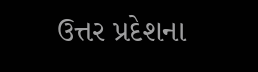ઉત્તર પ્રદેશના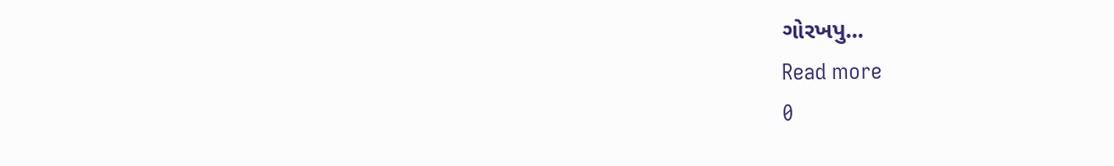ગોરખપુ...
Read more
0